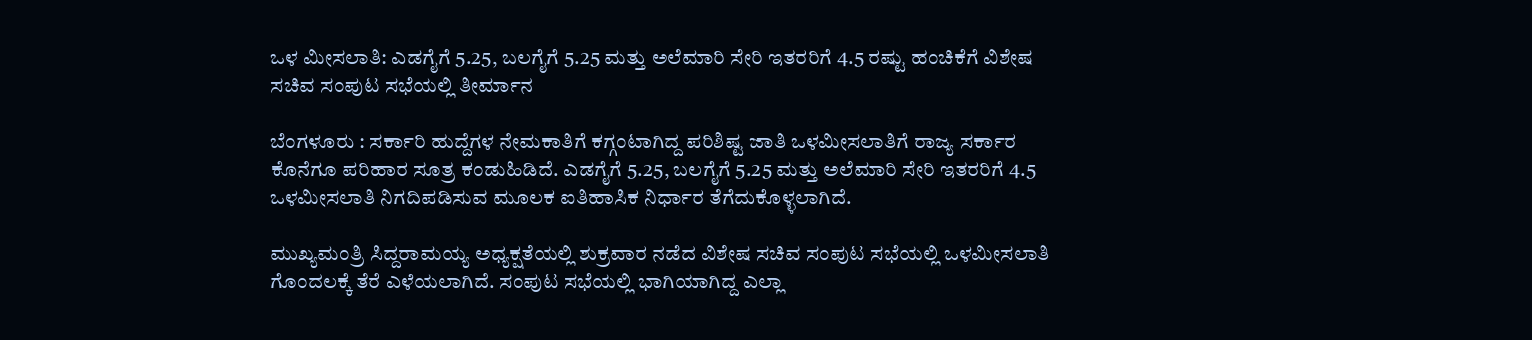ಒಳ ಮೀಸಲಾತಿ: ಎಡಗೈಗೆ 5.25, ಬಲಗೈಗೆ 5.25 ಮತ್ತು ಅಲೆಮಾರಿ ಸೇರಿ ಇತರರಿಗೆ 4.5 ರಷ್ಟು ಹಂಚಿಕೆಗೆ ವಿಶೇಷ ಸಚಿವ ಸಂಪುಟ ಸಭೆಯಲ್ಲಿ ತೀರ್ಮಾನ

ಬೆಂಗಳೂರು : ಸರ್ಕಾರಿ ಹುದ್ದೆಗಳ ನೇಮಕಾತಿಗೆ ಕಗ್ಗಂಟಾಗಿದ್ದ ಪರಿಶಿಷ್ಟ ಜಾತಿ ಒಳಮೀಸಲಾತಿಗೆ ರಾಜ್ಯ ಸರ್ಕಾರ ಕೊನೆಗೂ ಪರಿಹಾರ ಸೂತ್ರ ಕಂಡುಹಿಡಿದೆ. ಎಡಗೈಗೆ 5.25, ಬಲಗೈಗೆ 5.25 ಮತ್ತು ಅಲೆಮಾರಿ ಸೇರಿ ಇತರರಿಗೆ 4.5 ಒಳಮೀಸಲಾತಿ ನಿಗದಿಪಡಿಸುವ ಮೂಲಕ ಐತಿಹಾಸಿಕ ನಿರ್ಧಾರ ತೆಗೆದುಕೊಳ್ಳಲಾಗಿದೆ.

ಮುಖ್ಯಮಂತ್ರಿ ಸಿದ್ದರಾಮಯ್ಯ ಅಧ್ಯಕ್ಷತೆಯಲ್ಲಿ ಶುಕ್ರವಾರ ನಡೆದ ವಿಶೇಷ ಸಚಿವ ಸಂಪುಟ ಸಭೆಯಲ್ಲಿ ಒಳಮೀಸಲಾತಿ ಗೊಂದಲಕ್ಕೆ ತೆರೆ ಎಳೆಯಲಾಗಿದೆ. ಸಂಪುಟ ಸಭೆಯಲ್ಲಿ ಭಾಗಿಯಾಗಿದ್ದ ಎಲ್ಲಾ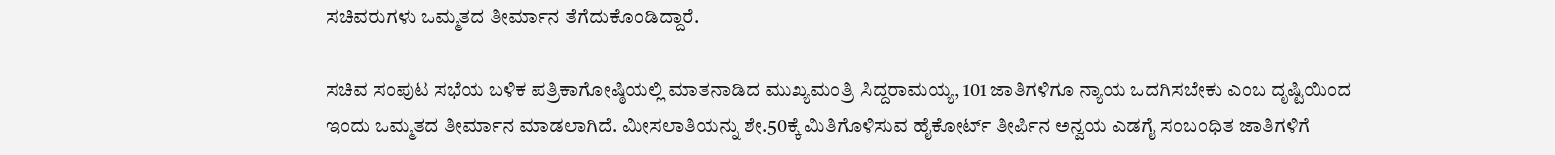ಸಚಿವರುಗಳು ಒಮ್ಮತದ ತೀರ್ಮಾನ ತೆಗೆದುಕೊಂಡಿದ್ದಾರೆ.

ಸಚಿವ ಸಂಪುಟ ಸಭೆಯ ಬಳಿಕ ಪತ್ರಿಕಾಗೋಷ್ಠಿಯಲ್ಲಿ ಮಾತನಾಡಿದ ಮುಖ್ಯಮಂತ್ರಿ ಸಿದ್ದರಾಮಯ್ಯ, 101 ಜಾತಿಗಳಿಗೂ ನ್ಯಾಯ ಒದಗಿಸಬೇಕು ಎಂಬ ದೃಷ್ಟಿಯಿಂದ ಇಂದು ಒಮ್ಮತದ ತೀರ್ಮಾನ ಮಾಡಲಾಗಿದೆ. ಮೀಸಲಾತಿಯನ್ನು ಶೇ.50ಕ್ಕೆ ಮಿತಿಗೊಳಿಸುವ ಹೈಕೋರ್ಟ್ ತೀರ್ಪಿನ ಅನ್ವಯ ಎಡಗೈ ಸಂಬಂಧಿತ ಜಾತಿಗಳಿಗೆ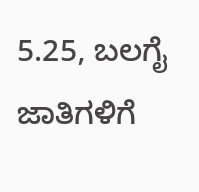5.25, ಬಲಗೈ ಜಾತಿಗಳಿಗೆ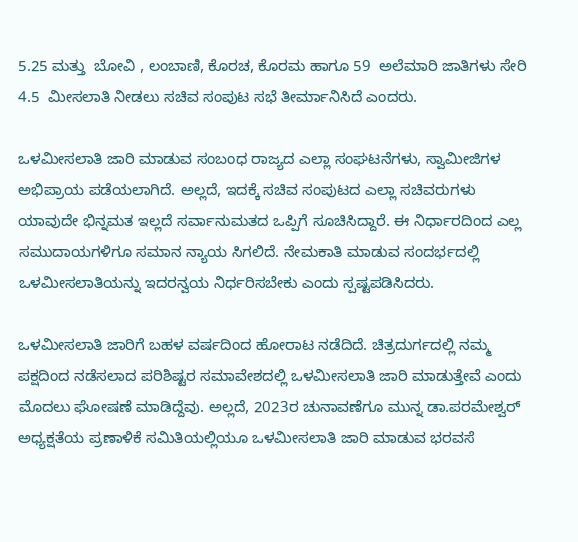5.25 ಮತ್ತು  ಬೋವಿ , ಲಂಬಾಣಿ, ಕೊರಚ, ಕೊರಮ ಹಾಗೂ 59  ಅಲೆಮಾರಿ ಜಾತಿಗಳು ಸೇರಿ 4.5  ಮೀಸಲಾತಿ ನೀಡಲು ಸಚಿವ ಸಂಪುಟ ಸಭೆ ತೀರ್ಮಾನಿಸಿದೆ ಎಂದರು.

ಒಳಮೀಸಲಾತಿ ಜಾರಿ ಮಾಡುವ ಸಂಬಂಧ ರಾಜ್ಯದ ಎಲ್ಲಾ ಸಂಘಟನೆಗಳು, ಸ್ವಾಮೀಜಿಗಳ ಅಭಿಪ್ರಾಯ ಪಡೆಯಲಾಗಿದೆ. ಅಲ್ಲದೆ, ಇದಕ್ಕೆ ಸಚಿವ ಸಂಪುಟದ ಎಲ್ಲಾ ಸಚಿವರುಗಳು ಯಾವುದೇ ಭಿನ್ನಮತ ಇಲ್ಲದೆ ಸರ್ವಾನುಮತದ ಒಪ್ಪಿಗೆ ಸೂಚಿಸಿದ್ದಾರೆ. ಈ ನಿರ್ಧಾರದಿಂದ ಎಲ್ಲ ಸಮುದಾಯಗಳಿಗೂ ಸಮಾನ ನ್ಯಾಯ ಸಿಗಲಿದೆ. ನೇಮಕಾತಿ ಮಾಡುವ ಸಂದರ್ಭದಲ್ಲಿ ಒಳಮೀಸಲಾತಿಯನ್ನು ಇದರನ್ವಯ ನಿರ್ಧರಿಸಬೇಕು ಎಂದು ಸ್ಪಷ್ಟಪಡಿಸಿದರು.

ಒಳಮೀಸಲಾತಿ ಜಾರಿಗೆ ಬಹಳ ವರ್ಷದಿಂದ ಹೋರಾಟ ನಡೆದಿದೆ. ಚಿತ್ರದುರ್ಗದಲ್ಲಿ ನಮ್ಮ ಪಕ್ಷದಿಂದ ನಡೆಸಲಾದ ಪರಿಶಿಷ್ಟರ ಸಮಾವೇಶದಲ್ಲಿ ಒಳಮೀಸಲಾತಿ ಜಾರಿ ಮಾಡುತ್ತೇವೆ ಎಂದು ಮೊದಲು ಘೋಷಣೆ ಮಾಡಿದ್ದೆವು. ಅಲ್ಲದೆ, 2023ರ ಚುನಾವಣೆಗೂ ಮುನ್ನ ಡಾ.ಪರಮೇಶ್ವರ್ ಅಧ್ಯಕ್ಷತೆಯ ಪ್ರಣಾಳಿಕೆ ಸಮಿತಿಯಲ್ಲಿಯೂ ಒಳಮೀಸಲಾತಿ ಜಾರಿ ಮಾಡುವ ಭರವಸೆ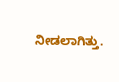ನೀಡಲಾಗಿತ್ತು.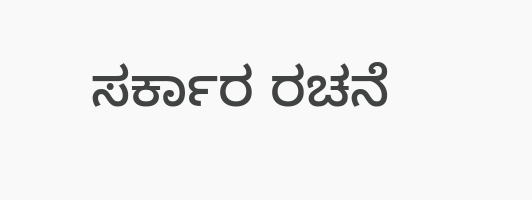ಸರ್ಕಾರ ರಚನೆ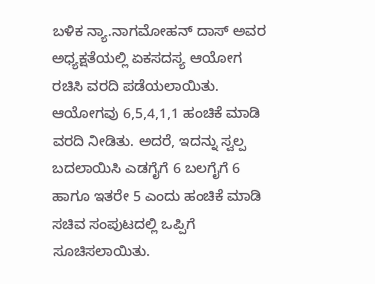ಬಳಿಕ ನ್ಯಾ.ನಾಗಮೋಹನ್ ದಾಸ್ ಅವರ ಅಧ್ಯಕ್ಷತೆಯಲ್ಲಿ ಏಕಸದಸ್ಯ ಆಯೋಗ ರಚಿಸಿ ವರದಿ ಪಡೆಯಲಾಯಿತು.
ಆಯೋಗವು 6,5,4,1,1 ಹಂಚಿಕೆ ಮಾಡಿ ವರದಿ ನೀಡಿತು. ಅದರೆ, ಇದನ್ನು ಸ್ವಲ್ಪ ಬದಲಾಯಿಸಿ ಎಡಗೈಗೆ 6 ಬಲಗೈಗೆ 6 ಹಾಗೂ ಇತರೇ 5 ಎಂದು ಹಂಚಿಕೆ ಮಾಡಿ ಸಚಿವ ಸಂಪುಟದಲ್ಲಿ ಒಪ್ಪಿಗೆ ಸೂಚಿಸಲಾಯಿತು.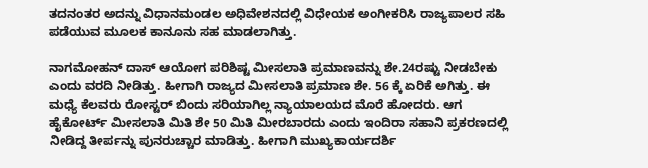ತದನಂತರ ಅದನ್ನು ವಿಧಾನಮಂಡಲ ಅಧಿವೇಶನದಲ್ಲಿ ವಿಧೇಯಕ ಅಂಗೀಕರಿಸಿ ರಾಜ್ಯಪಾಲರ ಸಹಿ ಪಡೆಯುವ ಮೂಲಕ ಕಾನೂನು ಸಹ ಮಾಡಲಾಗಿತ್ತು.

ನಾಗಮೋಹನ್ ದಾಸ್ ಆಯೋಗ ಪರಿಶಿಷ್ಟ ಮೀಸಲಾತಿ ಪ್ರಮಾಣವನ್ನು ಶೇ.24ರಷ್ಟು ನೀಡಬೇಕು ಎಂದು ವರದಿ ನೀಡಿತ್ತು. ಹೀಗಾಗಿ ರಾಜ್ಯದ ಮೀಸಲಾತಿ ಪ್ರಮಾಣ ಶೇ. 56 ಕ್ಕೆ ಏರಿಕೆ ಅಗಿತ್ತು. ಈ ಮಧ್ಯೆ ಕೆಲವರು ರೋಸ್ಟರ್ ಬಿಂದು ಸರಿಯಾಗಿಲ್ಲ ನ್ಯಾಯಾಲಯದ ಮೊರೆ ಹೋದರು. ಆಗ ಹೈಕೋರ್ಟ್‌ ಮೀಸಲಾತಿ ಮಿತಿ ಶೇ 50 ಮಿತಿ ಮೀರಬಾರದು ಎಂದು ಇಂದಿರಾ ಸಹಾನಿ ಪ್ರಕರಣದಲ್ಲಿ ನೀಡಿದ್ದ ತೀರ್ಪನ್ನು ಪುನರುಚ್ಚಾರ ಮಾಡಿತ್ತು. ಹೀಗಾಗಿ ಮುಖ್ಯಕಾರ್ಯದರ್ಶಿ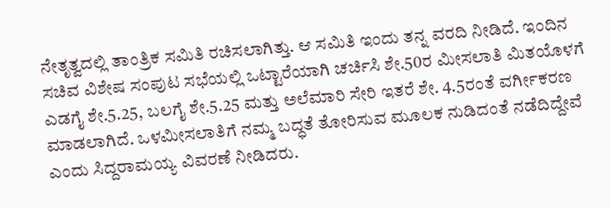ನೇತೃತ್ವದಲ್ಲಿ ತಾಂತ್ರಿಕ ಸಮಿತಿ ರಚಿಸಲಾಗಿತ್ತು. ಆ ಸಮಿತಿ ಇಂದು ತನ್ನ ವರದಿ ನೀಡಿದೆ. ಇಂದಿನ ಸಚಿವ ವಿಶೇಷ ಸಂಪುಟ ಸಭೆಯಲ್ಲಿ ಒಟ್ಟಾರೆಯಾಗಿ ಚರ್ಚಿಸಿ ಶೇ.50ರ ಮೀಸಲಾತಿ ಮಿತಯೊಳಗೆ ಎಡಗೈ ಶೇ.5.25, ಬಲಗೈ ಶೇ.5.25 ಮತ್ತು ಅಲೆಮಾರಿ ಸೇರಿ ಇತರೆ ಶೇ. 4.5ರಂತೆ ವರ್ಗೀಕರಣ ಮಾಡಲಾಗಿದೆ. ಒಳಮೀಸಲಾತಿಗೆ ನಮ್ಮ ಬದ್ಧತೆ ತೋರಿಸುವ ಮೂಲಕ ನುಡಿದಂತೆ ನಡೆದಿದ್ದೇವೆ ಎಂದು ಸಿದ್ದರಾಮಯ್ಯ ವಿವರಣೆ ನೀಡಿದರು.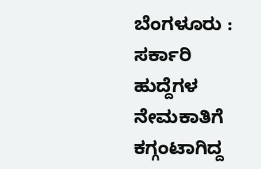ಬೆಂಗಳೂರು : ಸರ್ಕಾರಿ ಹುದ್ದೆಗಳ ನೇಮಕಾತಿಗೆ ಕಗ್ಗಂಟಾಗಿದ್ದ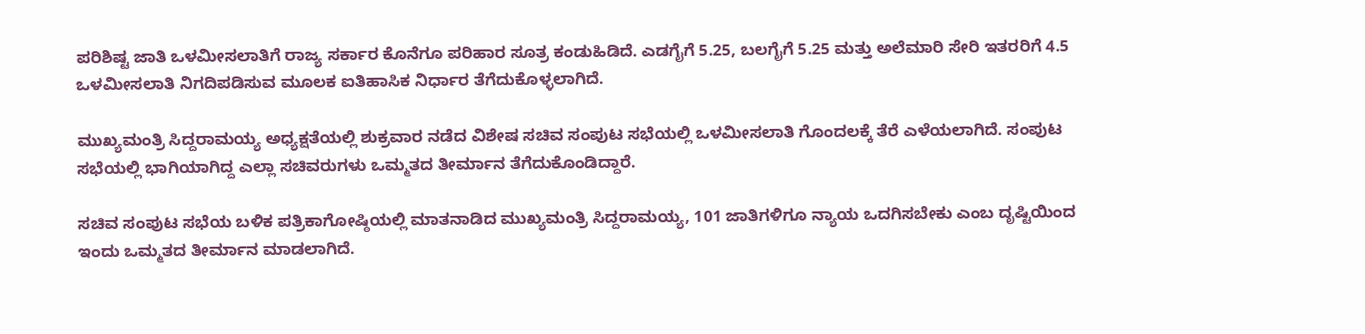ಪರಿಶಿಷ್ಟ ಜಾತಿ ಒಳಮೀಸಲಾತಿಗೆ ರಾಜ್ಯ ಸರ್ಕಾರ ಕೊನೆಗೂ ಪರಿಹಾರ ಸೂತ್ರ ಕಂಡುಹಿಡಿದೆ. ಎಡಗೈಗೆ 5.25, ಬಲಗೈಗೆ 5.25 ಮತ್ತು ಅಲೆಮಾರಿ ಸೇರಿ ಇತರರಿಗೆ 4.5 ಒಳಮೀಸಲಾತಿ ನಿಗದಿಪಡಿಸುವ ಮೂಲಕ ಐತಿಹಾಸಿಕ ನಿರ್ಧಾರ ತೆಗೆದುಕೊಳ್ಳಲಾಗಿದೆ.

ಮುಖ್ಯಮಂತ್ರಿ ಸಿದ್ದರಾಮಯ್ಯ ಅಧ್ಯಕ್ಷತೆಯಲ್ಲಿ ಶುಕ್ರವಾರ ನಡೆದ ವಿಶೇಷ ಸಚಿವ ಸಂಪುಟ ಸಭೆಯಲ್ಲಿ ಒಳಮೀಸಲಾತಿ ಗೊಂದಲಕ್ಕೆ ತೆರೆ ಎಳೆಯಲಾಗಿದೆ. ಸಂಪುಟ ಸಭೆಯಲ್ಲಿ ಭಾಗಿಯಾಗಿದ್ದ ಎಲ್ಲಾ ಸಚಿವರುಗಳು ಒಮ್ಮತದ ತೀರ್ಮಾನ ತೆಗೆದುಕೊಂಡಿದ್ದಾರೆ.

ಸಚಿವ ಸಂಪುಟ ಸಭೆಯ ಬಳಿಕ ಪತ್ರಿಕಾಗೋಷ್ಠಿಯಲ್ಲಿ ಮಾತನಾಡಿದ ಮುಖ್ಯಮಂತ್ರಿ ಸಿದ್ದರಾಮಯ್ಯ, 101 ಜಾತಿಗಳಿಗೂ ನ್ಯಾಯ ಒದಗಿಸಬೇಕು ಎಂಬ ದೃಷ್ಟಿಯಿಂದ ಇಂದು ಒಮ್ಮತದ ತೀರ್ಮಾನ ಮಾಡಲಾಗಿದೆ.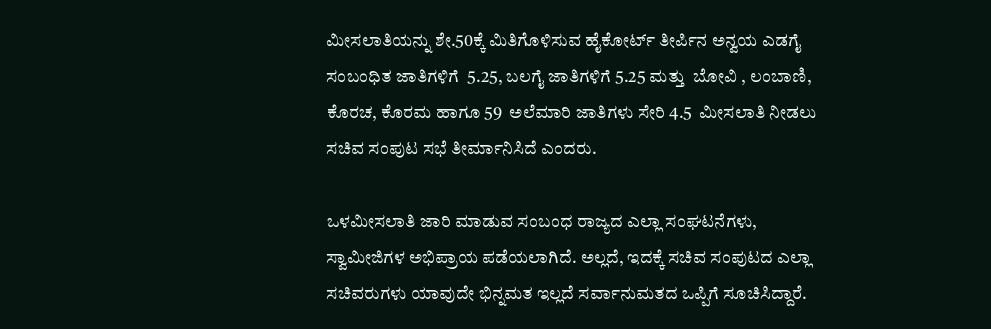ಮೀಸಲಾತಿಯನ್ನು ಶೇ.50ಕ್ಕೆ ಮಿತಿಗೊಳಿಸುವ ಹೈಕೋರ್ಟ್ ತೀರ್ಪಿನ ಅನ್ವಯ ಎಡಗೈ ಸಂಬಂಧಿತ ಜಾತಿಗಳಿಗೆ  5.25, ಬಲಗೈ ಜಾತಿಗಳಿಗೆ 5.25 ಮತ್ತು  ಬೋವಿ , ಲಂಬಾಣಿ, ಕೊರಚ, ಕೊರಮ ಹಾಗೂ 59  ಅಲೆಮಾರಿ ಜಾತಿಗಳು ಸೇರಿ 4.5  ಮೀಸಲಾತಿ ನೀಡಲು ಸಚಿವ ಸಂಪುಟ ಸಭೆ ತೀರ್ಮಾನಿಸಿದೆ ಎಂದರು.

ಒಳಮೀಸಲಾತಿ ಜಾರಿ ಮಾಡುವ ಸಂಬಂಧ ರಾಜ್ಯದ ಎಲ್ಲಾ ಸಂಘಟನೆಗಳು, ಸ್ವಾಮೀಜಿಗಳ ಅಭಿಪ್ರಾಯ ಪಡೆಯಲಾಗಿದೆ. ಅಲ್ಲದೆ, ಇದಕ್ಕೆ ಸಚಿವ ಸಂಪುಟದ ಎಲ್ಲಾ ಸಚಿವರುಗಳು ಯಾವುದೇ ಭಿನ್ನಮತ ಇಲ್ಲದೆ ಸರ್ವಾನುಮತದ ಒಪ್ಪಿಗೆ ಸೂಚಿಸಿದ್ದಾರೆ.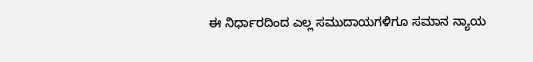ಈ ನಿರ್ಧಾರದಿಂದ ಎಲ್ಲ ಸಮುದಾಯಗಳಿಗೂ ಸಮಾನ ನ್ಯಾಯ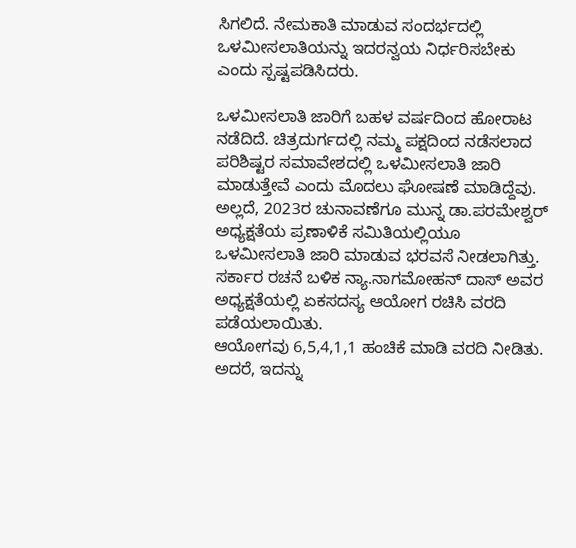ಸಿಗಲಿದೆ. ನೇಮಕಾತಿ ಮಾಡುವ ಸಂದರ್ಭದಲ್ಲಿ ಒಳಮೀಸಲಾತಿಯನ್ನು ಇದರನ್ವಯ ನಿರ್ಧರಿಸಬೇಕು ಎಂದು ಸ್ಪಷ್ಟಪಡಿಸಿದರು.

ಒಳಮೀಸಲಾತಿ ಜಾರಿಗೆ ಬಹಳ ವರ್ಷದಿಂದ ಹೋರಾಟ ನಡೆದಿದೆ. ಚಿತ್ರದುರ್ಗದಲ್ಲಿ ನಮ್ಮ ಪಕ್ಷದಿಂದ ನಡೆಸಲಾದ ಪರಿಶಿಷ್ಟರ ಸಮಾವೇಶದಲ್ಲಿ ಒಳಮೀಸಲಾತಿ ಜಾರಿ ಮಾಡುತ್ತೇವೆ ಎಂದು ಮೊದಲು ಘೋಷಣೆ ಮಾಡಿದ್ದೆವು. ಅಲ್ಲದೆ, 2023ರ ಚುನಾವಣೆಗೂ ಮುನ್ನ ಡಾ.ಪರಮೇಶ್ವರ್ ಅಧ್ಯಕ್ಷತೆಯ ಪ್ರಣಾಳಿಕೆ ಸಮಿತಿಯಲ್ಲಿಯೂ ಒಳಮೀಸಲಾತಿ ಜಾರಿ ಮಾಡುವ ಭರವಸೆ ನೀಡಲಾಗಿತ್ತು. ಸರ್ಕಾರ ರಚನೆ ಬಳಿಕ ನ್ಯಾ.ನಾಗಮೋಹನ್ ದಾಸ್ ಅವರ ಅಧ್ಯಕ್ಷತೆಯಲ್ಲಿ ಏಕಸದಸ್ಯ ಆಯೋಗ ರಚಿಸಿ ವರದಿ ಪಡೆಯಲಾಯಿತು.
ಆಯೋಗವು 6,5,4,1,1 ಹಂಚಿಕೆ ಮಾಡಿ ವರದಿ ನೀಡಿತು. ಅದರೆ, ಇದನ್ನು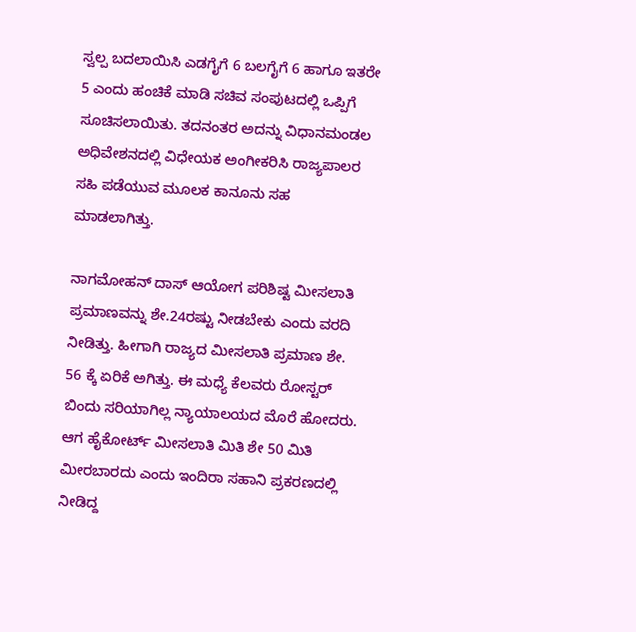ಸ್ವಲ್ಪ ಬದಲಾಯಿಸಿ ಎಡಗೈಗೆ 6 ಬಲಗೈಗೆ 6 ಹಾಗೂ ಇತರೇ 5 ಎಂದು ಹಂಚಿಕೆ ಮಾಡಿ ಸಚಿವ ಸಂಪುಟದಲ್ಲಿ ಒಪ್ಪಿಗೆ ಸೂಚಿಸಲಾಯಿತು. ತದನಂತರ ಅದನ್ನು ವಿಧಾನಮಂಡಲ ಅಧಿವೇಶನದಲ್ಲಿ ವಿಧೇಯಕ ಅಂಗೀಕರಿಸಿ ರಾಜ್ಯಪಾಲರ ಸಹಿ ಪಡೆಯುವ ಮೂಲಕ ಕಾನೂನು ಸಹ ಮಾಡಲಾಗಿತ್ತು.

ನಾಗಮೋಹನ್ ದಾಸ್ ಆಯೋಗ ಪರಿಶಿಷ್ಟ ಮೀಸಲಾತಿ ಪ್ರಮಾಣವನ್ನು ಶೇ.24ರಷ್ಟು ನೀಡಬೇಕು ಎಂದು ವರದಿ ನೀಡಿತ್ತು. ಹೀಗಾಗಿ ರಾಜ್ಯದ ಮೀಸಲಾತಿ ಪ್ರಮಾಣ ಶೇ. 56 ಕ್ಕೆ ಏರಿಕೆ ಅಗಿತ್ತು. ಈ ಮಧ್ಯೆ ಕೆಲವರು ರೋಸ್ಟರ್ ಬಿಂದು ಸರಿಯಾಗಿಲ್ಲ ನ್ಯಾಯಾಲಯದ ಮೊರೆ ಹೋದರು. ಆಗ ಹೈಕೋರ್ಟ್‌ ಮೀಸಲಾತಿ ಮಿತಿ ಶೇ 50 ಮಿತಿ ಮೀರಬಾರದು ಎಂದು ಇಂದಿರಾ ಸಹಾನಿ ಪ್ರಕರಣದಲ್ಲಿ ನೀಡಿದ್ದ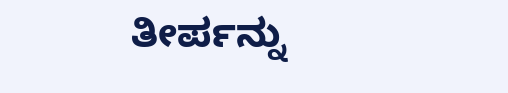ತೀರ್ಪನ್ನು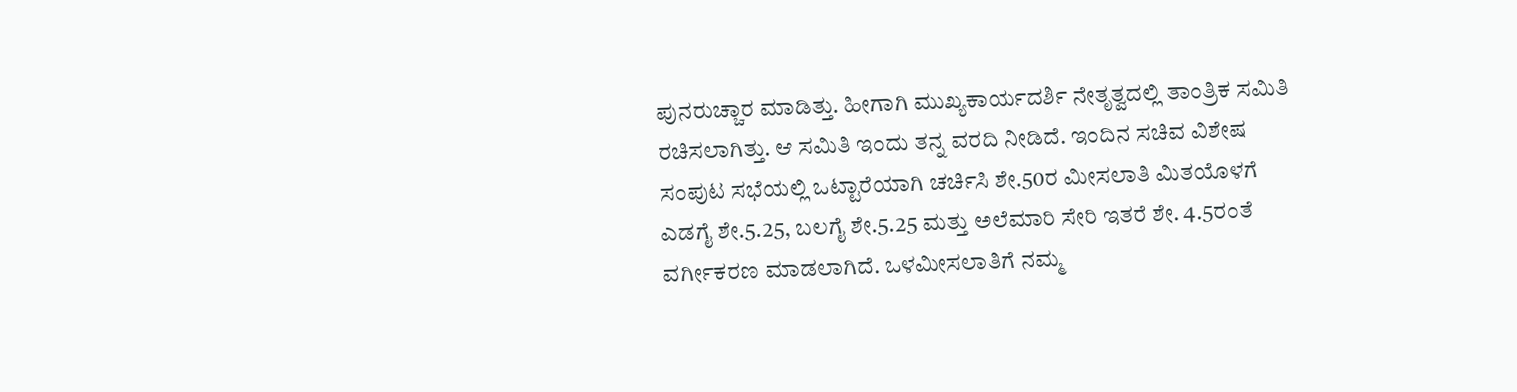ಪುನರುಚ್ಚಾರ ಮಾಡಿತ್ತು. ಹೀಗಾಗಿ ಮುಖ್ಯಕಾರ್ಯದರ್ಶಿ ನೇತೃತ್ವದಲ್ಲಿ ತಾಂತ್ರಿಕ ಸಮಿತಿ ರಚಿಸಲಾಗಿತ್ತು. ಆ ಸಮಿತಿ ಇಂದು ತನ್ನ ವರದಿ ನೀಡಿದೆ. ಇಂದಿನ ಸಚಿವ ವಿಶೇಷ ಸಂಪುಟ ಸಭೆಯಲ್ಲಿ ಒಟ್ಟಾರೆಯಾಗಿ ಚರ್ಚಿಸಿ ಶೇ.50ರ ಮೀಸಲಾತಿ ಮಿತಯೊಳಗೆ ಎಡಗೈ ಶೇ.5.25, ಬಲಗೈ ಶೇ.5.25 ಮತ್ತು ಅಲೆಮಾರಿ ಸೇರಿ ಇತರೆ ಶೇ. 4.5ರಂತೆ ವರ್ಗೀಕರಣ ಮಾಡಲಾಗಿದೆ. ಒಳಮೀಸಲಾತಿಗೆ ನಮ್ಮ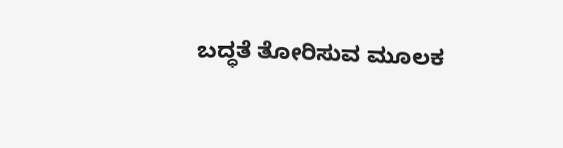ಬದ್ಧತೆ ತೋರಿಸುವ ಮೂಲಕ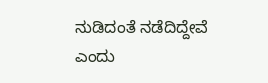ನುಡಿದಂತೆ ನಡೆದಿದ್ದೇವೆ ಎಂದು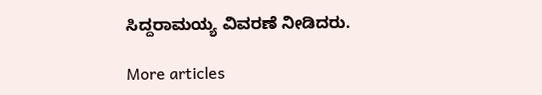ಸಿದ್ದರಾಮಯ್ಯ ವಿವರಣೆ ನೀಡಿದರು.

More articles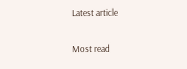Latest article

Most read